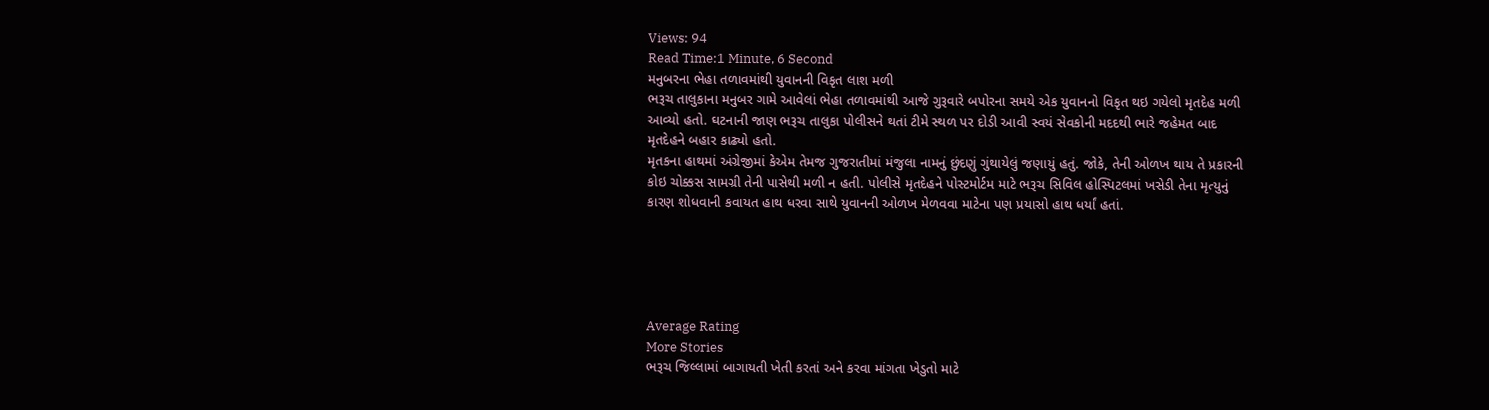Views: 94
Read Time:1 Minute, 6 Second
મનુબરના ભેહા તળાવમાંથી યુવાનની વિકૃત લાશ મળી
ભરૂચ તાલુકાના મનુબર ગામે આવેલાં ભેહા તળાવમાંથી આજે ગુરૂવારે બપોરના સમયે એક યુવાનનો વિકૃત થઇ ગયેલો મૃતદેહ મળી આવ્યો હતો. ઘટનાની જાણ ભરૂચ તાલુકા પોલીસને થતાં ટીમે સ્થળ પર દોડી આવી સ્વયં સેવકોની મદદથી ભારે જહેમત બાદ મૃતદેહને બહાર કાઢ્યો હતો.
મૃતકના હાથમાં અંગ્રેજીમાં કેએમ તેમજ ગુજરાતીમાં મંજુલા નામનું છુંદણું ગુંથાયેલું જણાયું હતું. જોકે, તેની ઓળખ થાય તે પ્રકારની કોઇ ચોક્કસ સામગ્રી તેની પાસેથી મળી ન હતી. પોલીસે મૃતદેહને પોસ્ટમોર્ટમ માટે ભરૂચ સિવિલ હોસ્પિટલમાં ખસેડી તેના મૃત્યુનું કારણ શોધવાની કવાયત હાથ ધરવા સાથે યુવાનની ઓળખ મેળવવા માટેના પણ પ્રયાસો હાથ ધર્યાં હતાં.





Average Rating
More Stories
ભરૂચ જિલ્લામાં બાગાયતી ખેતી કરતાં અને કરવા માંગતા ખેડુતો માટે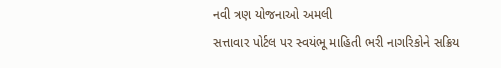નવી ત્રણ યોજનાઓ અમલી
સત્તાવાર પોર્ટલ પર સ્વયંભૂ માહિતી ભરી નાગરિકોને સક્રિય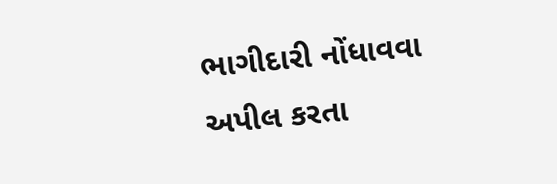ભાગીદારી નોંધાવવા અપીલ કરતા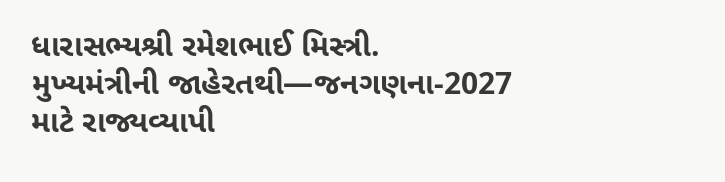ધારાસભ્યશ્રી રમેશભાઈ મિસ્ત્રી.
મુખ્યમંત્રીની જાહેરતથી—જનગણના-2027 માટે રાજ્યવ્યાપી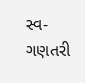સ્વ-ગણતરી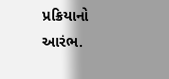પ્રક્રિયાનો આરંભ.